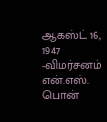ஆகஸ்ட் 16, 1947 -விமர்சனம்
என்.எஸ். பொன்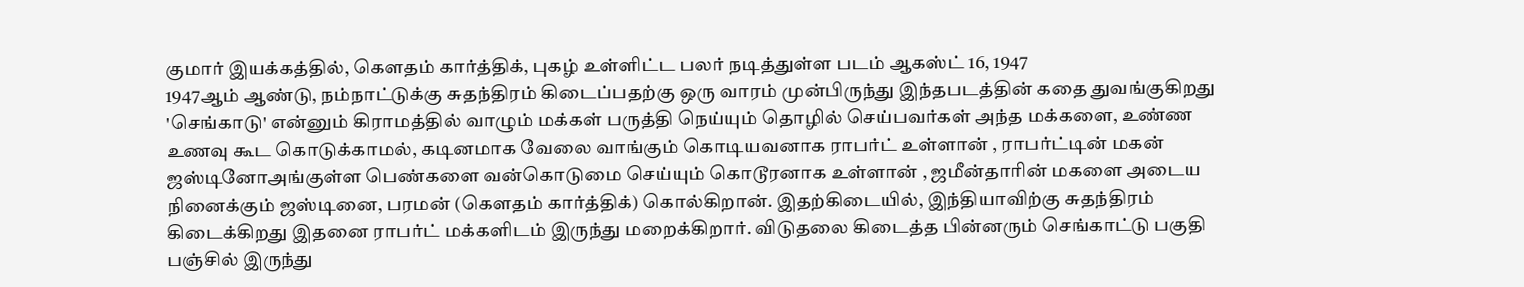குமார் இயக்கத்தில், கௌதம் கார்த்திக், புகழ் உள்ளிட்ட பலர் நடித்துள்ள படம் ஆகஸ்ட் 16, 1947
1947ஆம் ஆண்டு, நம்நாட்டுக்கு சுதந்திரம் கிடைப்பதற்கு ஒரு வாரம் முன்பிருந்து இந்தபடத்தின் கதை துவங்குகிறது 'செங்காடு' என்னும் கிராமத்தில் வாழும் மக்கள் பருத்தி நெய்யும் தொழில் செய்பவர்கள் அந்த மக்களை, உண்ண உணவு கூட கொடுக்காமல், கடினமாக வேலை வாங்கும் கொடியவனாக ராபர்ட் உள்ளான் , ராபர்ட்டின் மகன் ஜஸ்டினோஅங்குள்ள பெண்களை வன்கொடுமை செய்யும் கொடூரனாக உள்ளான் , ஜமீன்தாரின் மகளை அடைய நினைக்கும் ஜஸ்டினை, பரமன் (கௌதம் கார்த்திக்) கொல்கிறான். இதற்கிடையில், இந்தியாவிற்கு சுதந்திரம் கிடைக்கிறது இதனை ராபர்ட் மக்களிடம் இருந்து மறைக்கிறார். விடுதலை கிடைத்த பின்னரும் செங்காட்டு பகுதி பஞ்சில் இருந்து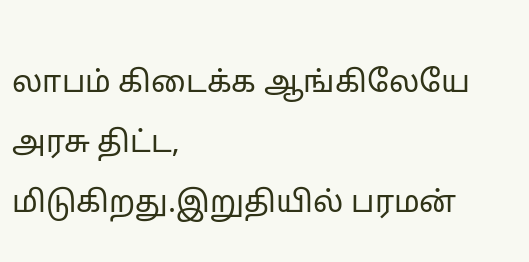லாபம் கிடைக்க ஆங்கிலேயே அரசு திட்ட, மிடுகிறது.இறுதியில் பரமன்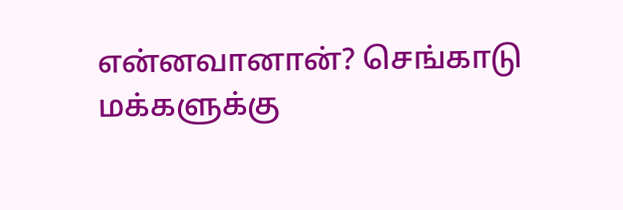என்னவானான்? செங்காடு மக்களுக்கு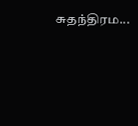சுதந்திரம...